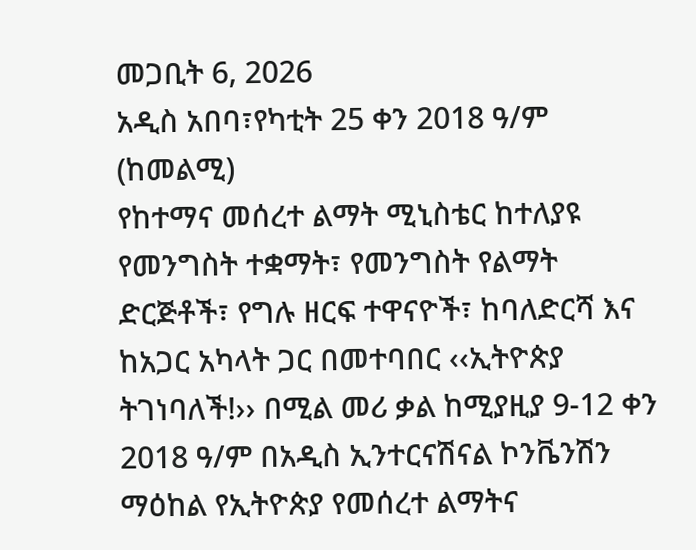መጋቢት 6, 2026
አዲስ አበባ፣የካቲት 25 ቀን 2018 ዓ/ም (ከመልሚ)
የከተማና መሰረተ ልማት ሚኒስቴር ከተለያዩ የመንግስት ተቋማት፣ የመንግስት የልማት ድርጅቶች፣ የግሉ ዘርፍ ተዋናዮች፣ ከባለድርሻ እና ከአጋር አካላት ጋር በመተባበር ‹‹ኢትዮጵያ ትገነባለች!›› በሚል መሪ ቃል ከሚያዚያ 9-12 ቀን 2018 ዓ/ም በአዲስ ኢንተርናሽናል ኮንቬንሽን ማዕከል የኢትዮጵያ የመሰረተ ልማትና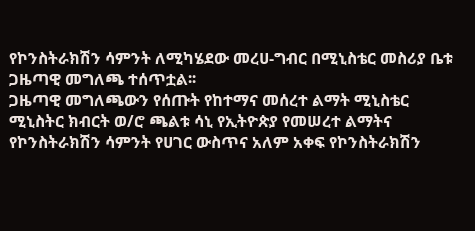የኮንስትራክሽን ሳምንት ለሚካሄደው መረሀ-ግብር በሚኒስቴር መስሪያ ቤቱ ጋዜጣዊ መግለጫ ተሰጥቷል፡፡
ጋዜጣዊ መግለጫውን የሰጡት የከተማና መሰረተ ልማት ሚኒስቴር ሚኒስትር ክብርት ወ/ሮ ጫልቱ ሳኒ የኢትዮጵያ የመሠረተ ልማትና የኮንስትራክሽን ሳምንት የሀገር ውስጥና አለም አቀፍ የኮንስትራክሽን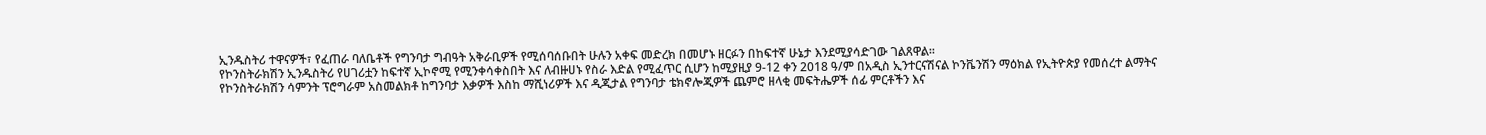ኢንዱስትሪ ተዋናዎች፣ የፈጠራ ባለቤቶች የግንባታ ግብዓት አቅራቢዎች የሚሰባሰቡበት ሁሉን አቀፍ መድረክ በመሆኑ ዘርፉን በከፍተኛ ሁኔታ እንደሚያሳድገው ገልጸዋል፡፡
የኮንስትራክሽን ኢንዱስትሪ የሀገሪቷን ከፍተኛ ኢኮኖሚ የሚንቀሳቀስበት እና ለብዙሀኑ የስራ እድል የሚፈጥር ሲሆን ከሚያዚያ 9-12 ቀን 2018 ዓ/ም በአዲስ ኢንተርናሽናል ኮንቬንሽን ማዕክል የኢትዮጵያ የመሰረተ ልማትና የኮንስትራክሽን ሳምንት ፕሮግራም አስመልክቶ ከግንባታ እቃዎች እስከ ማሺነሪዎች እና ዲጂታል የግንባታ ቴክኖሎጂዎች ጨምሮ ዘላቂ መፍትሔዎች ሰፊ ምርቶችን እና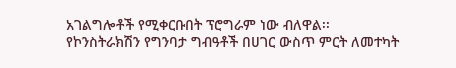አገልግሎቶች የሚቀርቡበት ፕሮግራም ነው ብለዋል፡፡
የኮንስትራክሽን የግንባታ ግብዓቶች በሀገር ውስጥ ምርት ለመተካት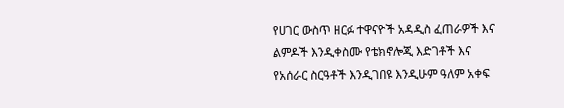የሀገር ውስጥ ዘርፉ ተዋናዮች አዳዲስ ፈጠራዎች እና ልምዶች እንዲቀስሙ የቴክኖሎጂ እድገቶች እና የአሰራር ስርዓቶች እንዲገበዩ እንዲሁም ዓለም አቀፍ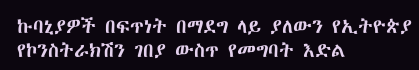ኩባኒያዎች በፍጥነት በማደግ ላይ ያለውን የኢትዮጵያ የኮንስትራክሽን ገበያ ውስጥ የመግባት እድል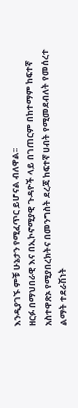እንዲያገኙ ምቹ ሁኔታን የሚፈጥር ይሆናል ብለዋል፡፡
ዘርፉ በማህበራዊ እና በኢኮኖሚያዊ ጉዳዮች ላይ በገጠርም በከተማም ከፍተኛ አስተዋጽኦ የሚያበረክትና በመንግስት ደረጃ ከፍተኛ ሀብት የሚመደብለት የመሰረተ ልማት ተደራሽነት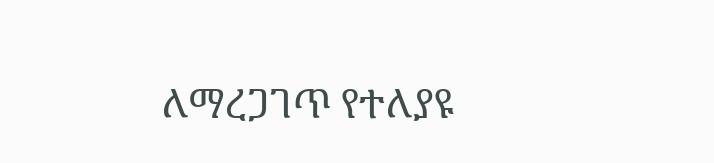ለማረጋገጥ የተለያዩ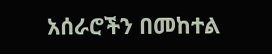አሰራሮችን በመከተል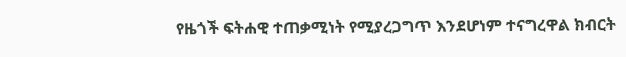የዜጎች ፍትሐዊ ተጠቃሚነት የሚያረጋግጥ እንደሆነም ተናግረዋል ክብርት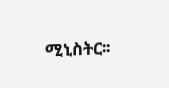ሚኒስትር፡፡